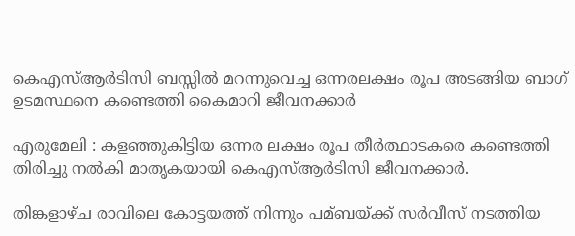കെഎസ്ആർടിസി ബസ്സിൽ മറന്നുവെച്ച ഒന്നരലക്ഷം രൂപ അടങ്ങിയ ബാഗ് ഉടമസ്ഥനെ കണ്ടെത്തി കൈമാറി ജീവനക്കാർ

എരുമേലി : കളഞ്ഞുകിട്ടിയ ഒന്നര ലക്ഷം രൂപ തീര്‍ത്ഥാടകരെ കണ്ടെത്തി തിരിച്ചു നല്‍കി മാതൃകയായി കെഎസ്‌ആര്‍ടിസി ജീവനക്കാര്‍.

തിങ്കളാഴ്ച രാവിലെ കോട്ടയത്ത്‌ നിന്നും പമ്ബയ്ക്ക് സര്‍വീസ് നടത്തിയ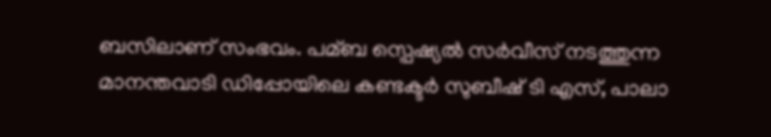ബസിലാണ് സംഭവം. പമ്ബ സ്പെഷ്യല്‍ സര്‍വീസ് നടത്തുന്ന മാനന്തവാടി ഡിപ്പോയിലെ കണ്ടക്ടര്‍ സുബീഷ് ടി എസ്, പാലാ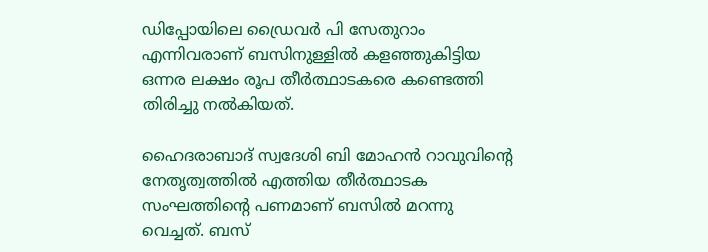ഡിപ്പോയിലെ ഡ്രൈവര്‍ പി സേതുറാം എന്നിവരാണ് ബസിനുള്ളില്‍ കളഞ്ഞുകിട്ടിയ ഒന്നര ലക്ഷം രൂപ തീര്‍ത്ഥാടകരെ കണ്ടെത്തി തിരിച്ചു നല്‍കിയത്.

ഹൈദരാബാദ് സ്വദേശി ബി മോഹൻ റാവുവിന്റെ നേതൃത്വത്തില്‍ എത്തിയ തീര്‍ത്ഥാടക സംഘത്തിന്റെ പണമാണ് ബസില്‍ മറന്നു വെച്ചത്. ബസ്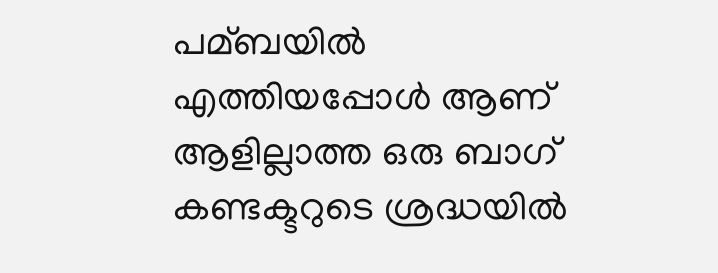പമ്ബയില്‍ എത്തിയപ്പോള്‍ ആണ് ആളില്ലാത്ത ഒരു ബാഗ് കണ്ടക്ടറുടെ ശ്രദ്ധയില്‍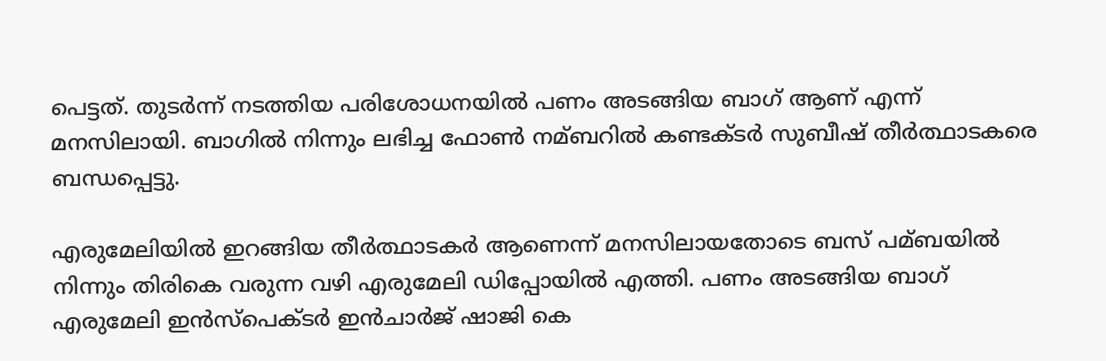പെട്ടത്. തുടര്‍ന്ന് നടത്തിയ പരിശോധനയില്‍ പണം അടങ്ങിയ ബാഗ് ആണ് എന്ന് മനസിലായി. ബാഗില്‍ നിന്നും ലഭിച്ച ഫോണ്‍ നമ്ബറില്‍ കണ്ടക്ടര്‍ സുബീഷ് തീര്‍ത്ഥാടകരെ ബന്ധപ്പെട്ടു.

എരുമേലിയില്‍ ഇറങ്ങിയ തീര്‍ത്ഥാടകര്‍ ആണെന്ന് മനസിലായതോടെ ബസ് പമ്ബയില്‍ നിന്നും തിരികെ വരുന്ന വഴി എരുമേലി ഡിപ്പോയില്‍ എത്തി. പണം അടങ്ങിയ ബാഗ് എരുമേലി ഇൻസ്‌പെക്ടര്‍ ഇൻചാര്‍ജ് ഷാജി കെ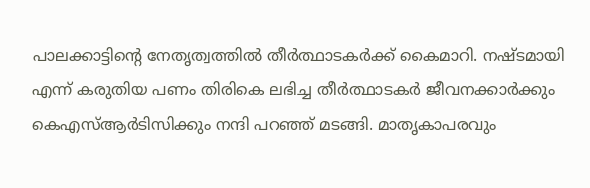പാലക്കാട്ടിന്റെ നേതൃത്വത്തില്‍ തീര്‍ത്ഥാടകര്‍ക്ക് കൈമാറി. നഷ്ടമായി എന്ന് കരുതിയ പണം തിരികെ ലഭിച്ച തീര്‍ത്ഥാടകര്‍ ജീവനക്കാര്‍ക്കും കെഎസ്‌ആര്‍ടിസിക്കും നന്ദി പറഞ്ഞ് മടങ്ങി. മാതൃകാപരവും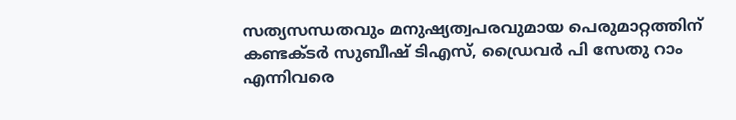സത്യസന്ധതവും മനുഷ്യത്വപരവുമായ പെരുമാറ്റത്തിന് കണ്ടക്ടര്‍ സുബീഷ് ടിഎസ്, ഡ്രൈവര്‍ പി സേതു റാം എന്നിവരെ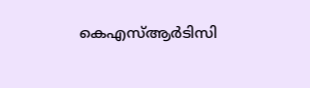കെഎസ്‌ആര്‍ടിസി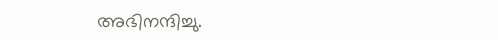അഭിനന്ദിച്ചു.